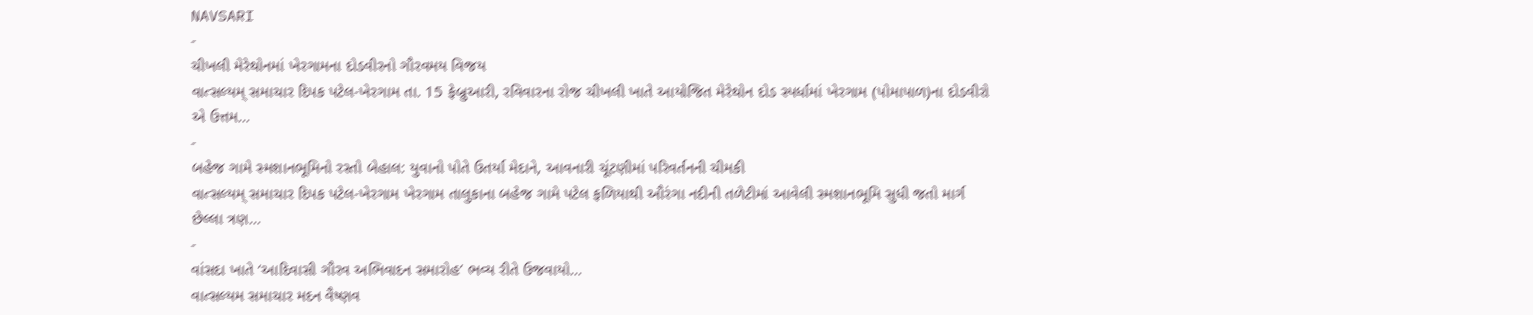NAVSARI
-
ચીખલી મેરેથોનમાં ખેરગામના દોડવીરનો ગૌરવમય વિજય
વાત્સલ્યમ્ સમાચાર દિપક પટેલ-ખેરગામ તા. 15 ફેબ્રુઆરી, રવિવારના રોજ ચીખલી ખાતે આયોજિત મેરેથોન દોડ સ્પર્ધામાં ખેરગામ (પોમાપાળ)ના દોડવીરો એ ઉત્તમ…
-
બહેજ ગામે સ્મશાનભૂમિનો રસ્તો બેહાલ: યુવાનો પોતે ઉતર્યા મેદાને, આવનારી ચૂંટણીમાં પરિવર્તનની ચીમકી
વાત્સલ્યમ્ સમાચાર દિપક પટેલ-ખેરગામ ખેરગામ તાલુકાના બહેજ ગામે પટેલ ફળિયાથી ઔરંગા નદીની તળેટીમાં આવેલી સ્મશાનભૂમિ સુધી જતો માર્ગ છેલ્લા ત્રણ…
-
વાંસદા ખાતે ‘આદિવાસી ગૌરવ અભિવાદન સમારોહ’ ભવ્ય રીતે ઉજવાયો…
વાત્સલ્યમ સમાચાર મદન વૈષ્ણવ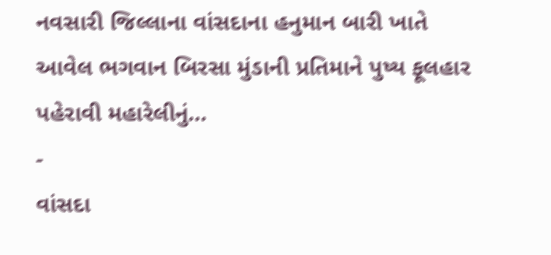નવસારી જિલ્લાના વાંસદાના હનુમાન બારી ખાતે આવેલ ભગવાન બિરસા મુંડાની પ્રતિમાને પુષ્ય ફૂલહાર પહેરાવી મહારેલીનું…
-
વાંસદા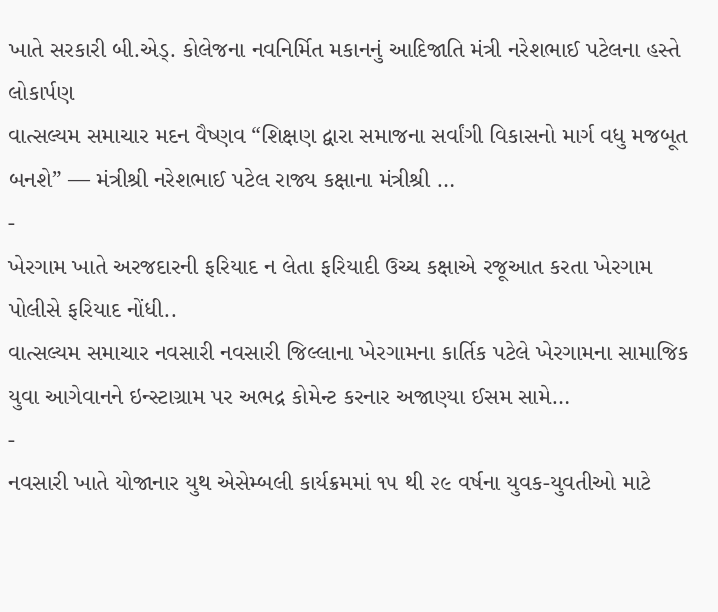ખાતે સરકારી બી.એડ્. કોલેજના નવનિર્મિત મકાનનું આદિજાતિ મંત્રી નરેશભાઈ પટેલના હસ્તે લોકાર્પણ
વાત્સલ્યમ સમાચાર મદન વૈષ્ણવ “શિક્ષણ દ્વારા સમાજના સર્વાંગી વિકાસનો માર્ગ વધુ મજબૂત બનશે” — મંત્રીશ્રી નરેશભાઈ પટેલ રાજ્ય કક્ષાના મંત્રીશ્રી …
-
ખેરગામ ખાતે અરજદારની ફરિયાદ ન લેતા ફરિયાદી ઉચ્ચ કક્ષાએ રજૂઆત કરતા ખેરગામ પોલીસે ફરિયાદ નોંધી..
વાત્સલ્યમ સમાચાર નવસારી નવસારી જિલ્લાના ખેરગામના કાર્તિક પટેલે ખેરગામના સામાજિક યુવા આગેવાનને ઇન્સ્ટાગ્રામ પર અભદ્ર કોમેન્ટ કરનાર અજાણ્યા ઈસમ સામે…
-
નવસારી ખાતે યોજાનાર યુથ એસેમ્બલી કાર્યક્રમમાં ૧૫ થી ૨૯ વર્ષના યુવક-યુવતીઓ માટે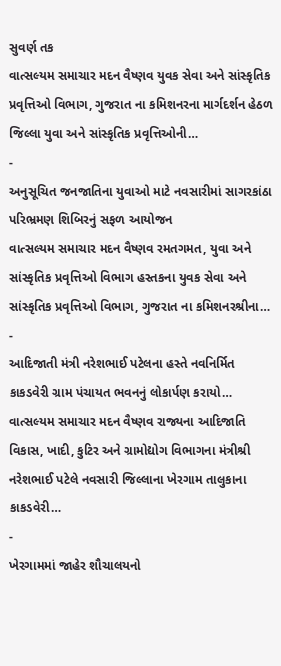સુવર્ણ તક
વાત્સલ્યમ સમાચાર મદન વૈષ્ણવ યુવક સેવા અને સાંસ્કૃતિક પ્રવૃત્તિઓ વિભાગ, ગુજરાત ના કમિશનરના માર્ગદર્શન હેઠળ જિલ્લા યુવા અને સાંસ્કૃતિક પ્રવૃત્તિઓની…
-
અનુસૂચિત જનજાતિના યુવાઓ માટે નવસારીમાં સાગરકાંઠા પરિભ્રમણ શિબિરનું સફળ આયોજન
વાત્સલ્યમ સમાચાર મદન વૈષ્ણવ રમતગમત, યુવા અને સાંસ્કૃતિક પ્રવૃત્તિઓ વિભાગ હસ્તકના યુવક સેવા અને સાંસ્કૃતિક પ્રવૃત્તિઓ વિભાગ, ગુજરાત ના કમિશનરશ્રીના…
-
આદિજાતી મંત્રી નરેશભાઈ પટેલના હસ્તે નવનિર્મિત કાકડવેરી ગ્રામ પંચાયત ભવનનું લોકાર્પણ કરાયો…
વાત્સલ્યમ સમાચાર મદન વૈષ્ણવ રાજ્યના આદિજાતિ વિકાસ, ખાદી, કુટિર અને ગ્રામોદ્યોગ વિભાગના મંત્રીશ્રી નરેશભાઈ પટેલે નવસારી જિલ્લાના ખેરગામ તાલુકાના કાકડવેરી…
-
ખેરગામમાં જાહેર શૌચાલયનો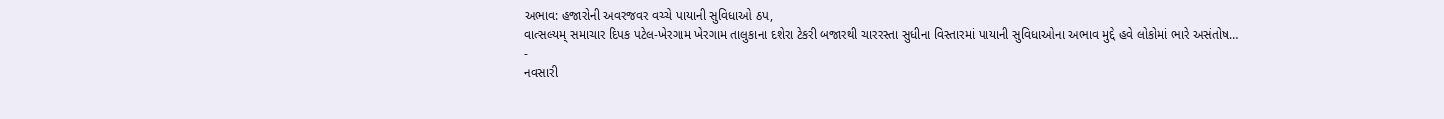અભાવ: હજારોની અવરજવર વચ્ચે પાયાની સુવિધાઓ ઠપ,
વાત્સલ્યમ્ સમાચાર દિપક પટેલ-ખેરગામ ખેરગામ તાલુકાના દશેરા ટેકરી બજારથી ચારરસ્તા સુધીના વિસ્તારમાં પાયાની સુવિધાઓના અભાવ મુદ્દે હવે લોકોમાં ભારે અસંતોષ…
-
નવસારી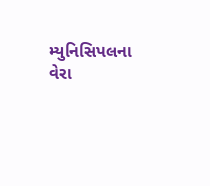મ્યુનિસિપલના વેરા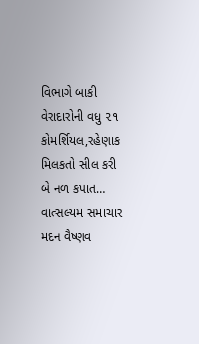વિભાગે બાકી વેરાદારોની વધુ ૨૧ કોમર્શિયલ,રહેણાક મિલકતો સીલ કરી બે નળ કપાત…
વાત્સલ્યમ સમાચાર મદન વૈષ્ણવ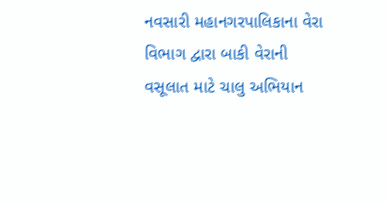નવસારી મહાનગરપાલિકાના વેરા વિભાગ દ્વારા બાકી વેરાની વસૂલાત માટે ચાલુ અભિયાન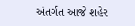અંતર્ગત આજે શહેર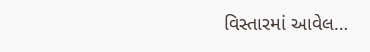વિસ્તારમાં આવેલ…